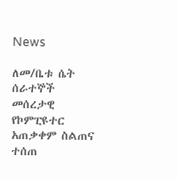News

ለመ/ቤቱ ሴት ሰራተኞች መሰረታዊ የኮምፒዩተር አጠቃቀም ስልጠና ተሰጠ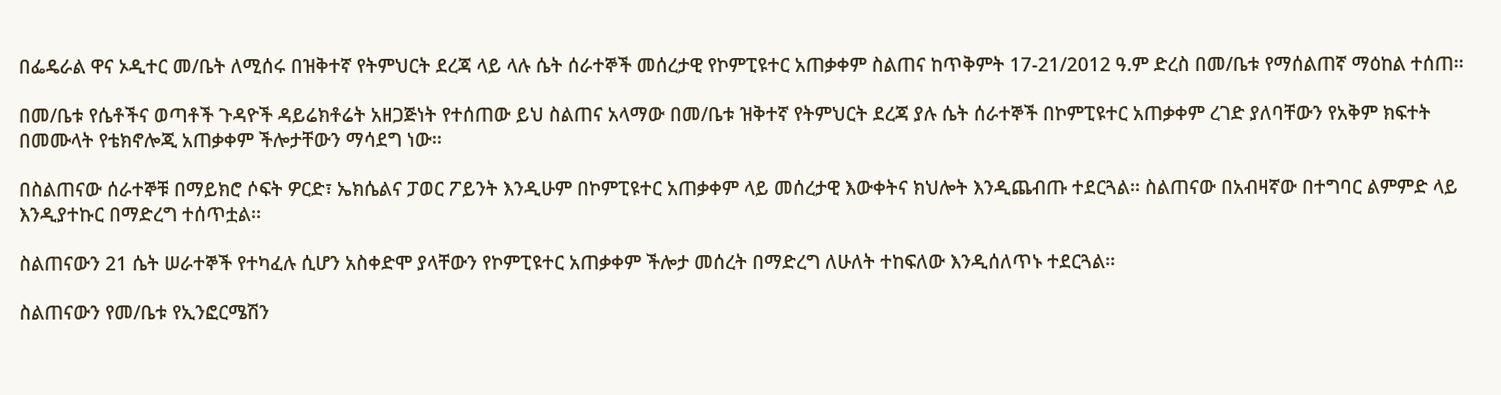በፌዴራል ዋና ኦዲተር መ/ቤት ለሚሰሩ በዝቅተኛ የትምህርት ደረጃ ላይ ላሉ ሴት ሰራተኞች መሰረታዊ የኮምፒዩተር አጠቃቀም ስልጠና ከጥቅምት 17-21/2012 ዓ.ም ድረስ በመ/ቤቱ የማሰልጠኛ ማዕከል ተሰጠ፡፡

በመ/ቤቱ የሴቶችና ወጣቶች ጉዳዮች ዳይሬክቶሬት አዘጋጅነት የተሰጠው ይህ ስልጠና አላማው በመ/ቤቱ ዝቅተኛ የትምህርት ደረጃ ያሉ ሴት ሰራተኞች በኮምፒዩተር አጠቃቀም ረገድ ያለባቸውን የአቅም ክፍተት በመሙላት የቴክኖሎጂ አጠቃቀም ችሎታቸውን ማሳደግ ነው፡፡

በስልጠናው ሰራተኞቹ በማይክሮ ሶፍት ዎርድ፣ ኤክሴልና ፓወር ፖይንት እንዲሁም በኮምፒዩተር አጠቃቀም ላይ መሰረታዊ እውቀትና ክህሎት እንዲጨብጡ ተደርጓል፡፡ ስልጠናው በአብዛኛው በተግባር ልምምድ ላይ እንዲያተኩር በማድረግ ተሰጥቷል፡፡

ስልጠናውን 21 ሴት ሠራተኞች የተካፈሉ ሲሆን አስቀድሞ ያላቸውን የኮምፒዩተር አጠቃቀም ችሎታ መሰረት በማድረግ ለሁለት ተከፍለው እንዲሰለጥኑ ተደርጓል፡፡

ስልጠናውን የመ/ቤቱ የኢንፎርሜሽን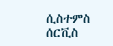ሲስተምስ ሰርቪስ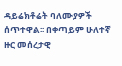ዳይሬክቶሬት ባለሙያዎች ሰጥተዋል፡፡ በቀጣይም ሁለተኛ ዙር መሰረታዊ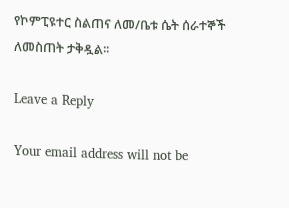የኮምፒዩተር ስልጠና ለመ/ቤቱ ሴት ሰራተኞች ለመስጠት ታቅዷል፡፡

Leave a Reply

Your email address will not be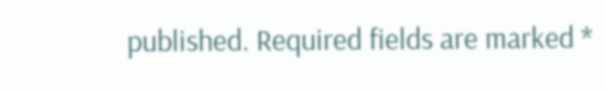published. Required fields are marked *